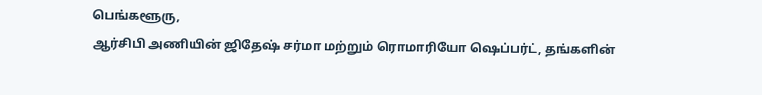பெங்களூரு,
ஆர்சிபி அணியின் ஜிதேஷ் சர்மா மற்றும் ரொமாரியோ ஷெப்பர்ட், தங்களின்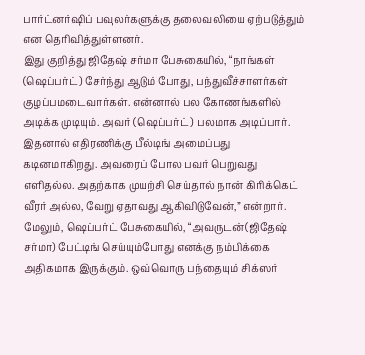பார்ட்னர்ஷிப் பவுலர்களுக்கு தலைவலியை ஏற்படுத்தும் என தெரிவித்துள்ளனர்.
இது குறித்து ஜிதேஷ் சர்மா பேசுகையில், “நாங்கள் (ஷெப்பர்ட்) சேர்ந்து ஆடும் போது, பந்துவீச்சாளர்கள் குழப்பமடைவார்கள். என்னால் பல கோணங்களில் அடிக்க முடியும். அவர் (ஷெப்பர்ட்) பலமாக அடிப்பார். இதனால் எதிரணிக்கு பீல்டிங் அமைப்பது கடினமாகிறது. அவரைப் போல பவர் பெறுவது எளிதல்ல. அதற்காக முயற்சி செய்தால் நான் கிரிக்கெட் வீரர் அல்ல, வேறு ஏதாவது ஆகிவிடுவேன்,” என்றார்.
மேலும், ஷெப்பர்ட் பேசுகையில், “அவருடன்(ஜிதேஷ் சர்மா) பேட்டிங் செய்யும்போது எனக்கு நம்பிக்கை அதிகமாக இருக்கும். ஒவ்வொரு பந்தையும் சிக்ஸர்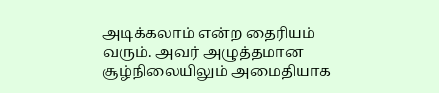அடிக்கலாம் என்ற தைரியம் வரும். அவர் அழுத்தமான சூழ்நிலையிலும் அமைதியாக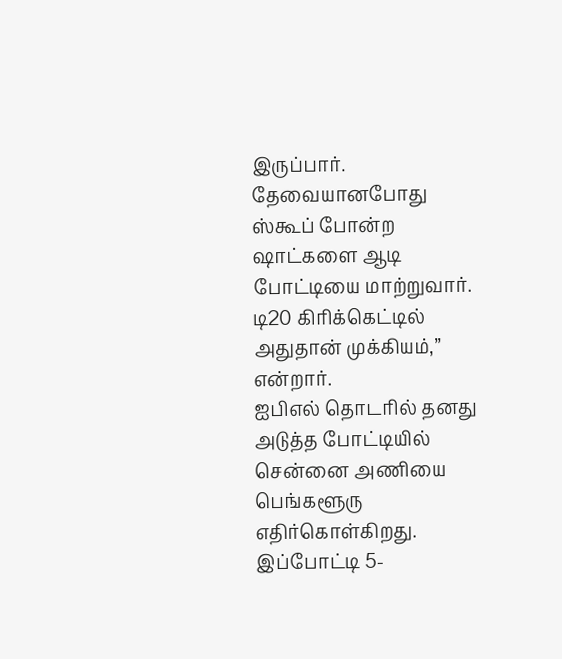இருப்பார். தேவையானபோது ஸ்கூப் போன்ற ஷாட்களை ஆடி போட்டியை மாற்றுவார். டி20 கிரிக்கெட்டில் அதுதான் முக்கியம்,” என்றார்.
ஐபிஎல் தொடரில் தனது அடுத்த போட்டியில் சென்னை அணியை பெங்களூரு எதிர்கொள்கிறது. இப்போட்டி 5-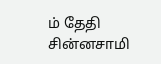ம் தேதி சின்னசாமி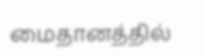மைதானத்தில்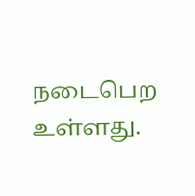நடைபெற உள்ளது.